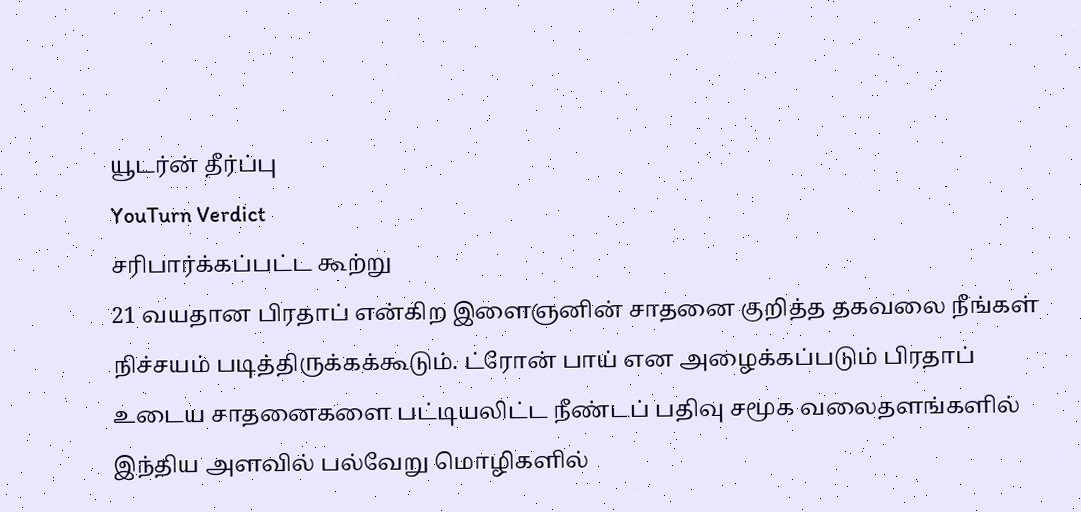யூடர்ன் தீர்ப்பு
YouTurn Verdict
சரிபார்க்கப்பட்ட கூற்று
21 வயதான பிரதாப் என்கிற இளைஞனின் சாதனை குறித்த தகவலை நீங்கள் நிச்சயம் படித்திருக்கக்கூடும். ட்ரோன் பாய் என அழைக்கப்படும் பிரதாப் உடைய சாதனைகளை பட்டியலிட்ட நீண்டப் பதிவு சமூக வலைதளங்களில் இந்திய அளவில் பல்வேறு மொழிகளில்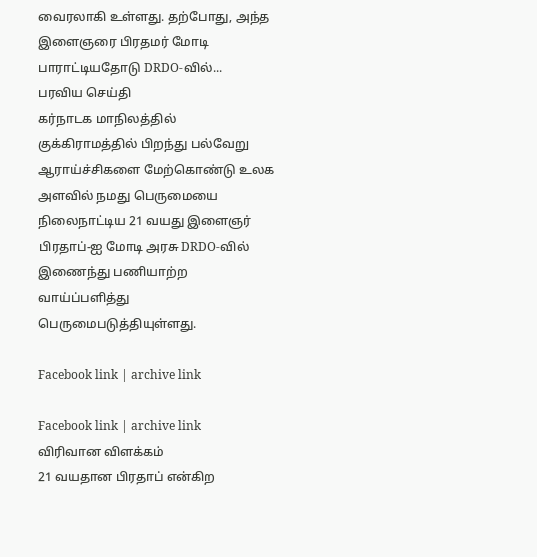வைரலாகி உள்ளது. தற்போது, அந்த இளைஞரை பிரதமர் மோடி பாராட்டியதோடு DRDO-வில்...
பரவிய செய்தி
கர்நாடக மாநிலத்தில் குக்கிராமத்தில் பிறந்து பல்வேறு ஆராய்ச்சிகளை மேற்கொண்டு உலக அளவில் நமது பெருமையை நிலைநாட்டிய 21 வயது இளைஞர் பிரதாப்-ஐ மோடி அரசு DRDO-வில் இணைந்து பணியாற்ற வாய்ப்பளித்து பெருமைபடுத்தியுள்ளது.

Facebook link | archive link

Facebook link | archive link
விரிவான விளக்கம்
21 வயதான பிரதாப் என்கிற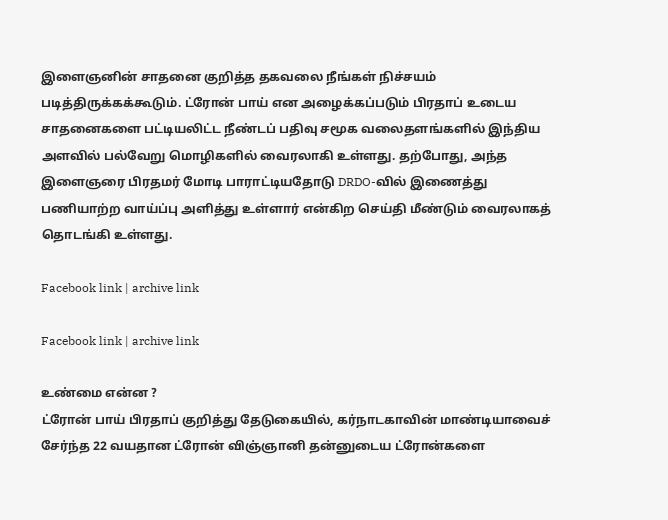இளைஞனின் சாதனை குறித்த தகவலை நீங்கள் நிச்சயம் படித்திருக்கக்கூடும். ட்ரோன் பாய் என அழைக்கப்படும் பிரதாப் உடைய சாதனைகளை பட்டியலிட்ட நீண்டப் பதிவு சமூக வலைதளங்களில் இந்திய அளவில் பல்வேறு மொழிகளில் வைரலாகி உள்ளது. தற்போது, அந்த இளைஞரை பிரதமர் மோடி பாராட்டியதோடு DRDO-வில் இணைத்து பணியாற்ற வாய்ப்பு அளித்து உள்ளார் என்கிற செய்தி மீண்டும் வைரலாகத் தொடங்கி உள்ளது.

Facebook link | archive link

Facebook link | archive link

உண்மை என்ன ?
ட்ரோன் பாய் பிரதாப் குறித்து தேடுகையில், கர்நாடகாவின் மாண்டியாவைச் சேர்ந்த 22 வயதான ட்ரோன் விஞ்ஞானி தன்னுடைய ட்ரோன்களை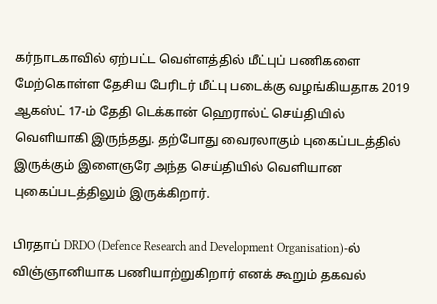கர்நாடகாவில் ஏற்பட்ட வெள்ளத்தில் மீட்புப் பணிகளை மேற்கொள்ள தேசிய பேரிடர் மீட்பு படைக்கு வழங்கியதாக 2019 ஆகஸ்ட் 17-ம் தேதி டெக்கான் ஹெரால்ட் செய்தியில் வெளியாகி இருந்தது. தற்போது வைரலாகும் புகைப்படத்தில் இருக்கும் இளைஞரே அந்த செய்தியில் வெளியான புகைப்படத்திலும் இருக்கிறார்.

பிரதாப் DRDO (Defence Research and Development Organisation)-ல் விஞ்ஞானியாக பணியாற்றுகிறார் எனக் கூறும் தகவல்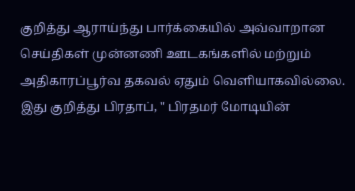குறித்து ஆராய்ந்து பார்க்கையில் அவ்வாறான செய்திகள் முன்னணி ஊடகங்களில் மற்றும் அதிகாரப்பூர்வ தகவல் ஏதும் வெளியாகவில்லை.
இது குறித்து பிரதாப், " பிரதமர் மோடியின்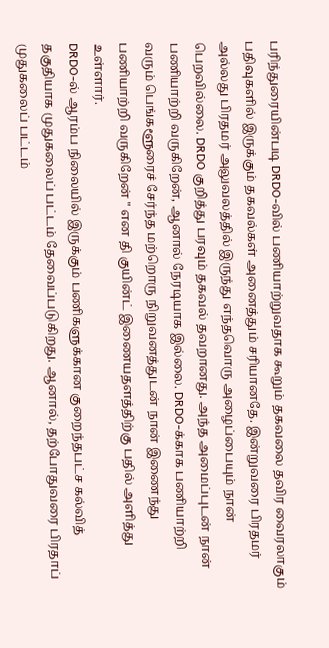பரிந்துரையின்படி DRDO-வில் பணியாற்றுவதாக கூறும் தகவலை தவிர வைரலாகும் பதிவுகளில் இருக்கும் தகவல்கள் அனைத்தும் சரியானதே. இன்றுவரை பிரதமர் அல்லது பிரதமர் அலுவலத்தில் இருந்து எந்தவொரு அழைப்பையும் நான் பெறவில்லை. DRDO குறித்து பரவும் தகவல் தவறானது. அந்த அமைப்புடன் நான் பணியாற்றி வருகிறேன், ஆனால் நேரடியாக இல்லை. DRDO-க்காக பணியாற்றி வரும் பெங்களூரைச் சேர்ந்த மற்றொரு நிறுவனத்துடன் நான் இணைந்து பணியாற்றி வருகிறேன் " என தி குயின்ட் இணையதளத்திற்கு பதில் அளித்து உள்ளார்.
DRDO-ல் ஆரம்ப நிலையில் இருக்கும் பணிகளுக்கான குறைந்தபட்ச கல்வித் தகுதியாக முதுகலைப் பட்டம் தேவைப்படுகிறது. ஆனால், தற்போதுவரை பிரதாப் முதுகலைப் பட்டம்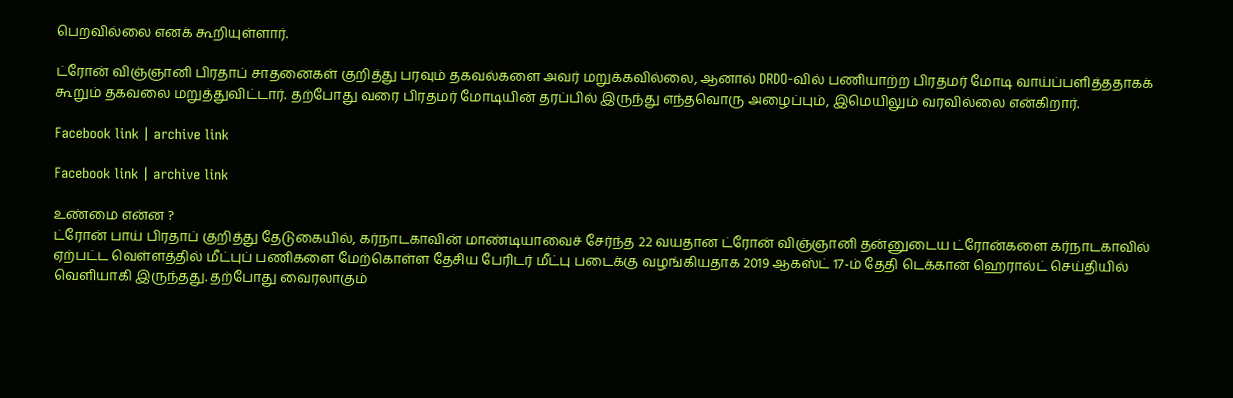பெறவில்லை எனக் கூறியுள்ளார்.

ட்ரோன் விஞ்ஞானி பிரதாப் சாதனைகள் குறித்து பரவும் தகவல்களை அவர் மறுக்கவில்லை, ஆனால் DRDO-வில் பணியாற்ற பிரதமர் மோடி வாய்ப்பளித்ததாகக் கூறும் தகவலை மறுத்துவிட்டார். தற்போது வரை பிரதமர் மோடியின் தரப்பில் இருந்து எந்தவொரு அழைப்பும், இமெயிலும் வரவில்லை என்கிறார்.

Facebook link | archive link

Facebook link | archive link

உண்மை என்ன ?
ட்ரோன் பாய் பிரதாப் குறித்து தேடுகையில், கர்நாடகாவின் மாண்டியாவைச் சேர்ந்த 22 வயதான ட்ரோன் விஞ்ஞானி தன்னுடைய ட்ரோன்களை கர்நாடகாவில் ஏற்பட்ட வெள்ளத்தில் மீட்புப் பணிகளை மேற்கொள்ள தேசிய பேரிடர் மீட்பு படைக்கு வழங்கியதாக 2019 ஆகஸ்ட் 17-ம் தேதி டெக்கான் ஹெரால்ட் செய்தியில் வெளியாகி இருந்தது. தற்போது வைரலாகும்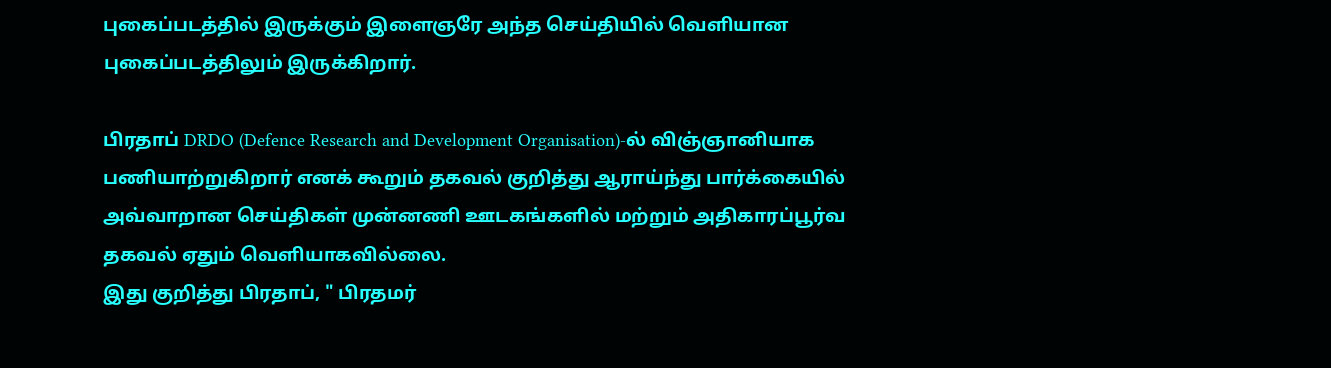புகைப்படத்தில் இருக்கும் இளைஞரே அந்த செய்தியில் வெளியான புகைப்படத்திலும் இருக்கிறார்.

பிரதாப் DRDO (Defence Research and Development Organisation)-ல் விஞ்ஞானியாக பணியாற்றுகிறார் எனக் கூறும் தகவல் குறித்து ஆராய்ந்து பார்க்கையில் அவ்வாறான செய்திகள் முன்னணி ஊடகங்களில் மற்றும் அதிகாரப்பூர்வ தகவல் ஏதும் வெளியாகவில்லை.
இது குறித்து பிரதாப், " பிரதமர்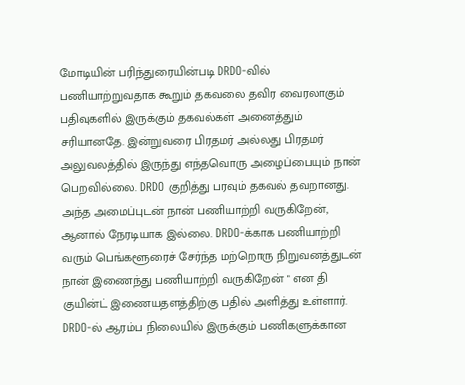மோடியின் பரிந்துரையின்படி DRDO-வில் பணியாற்றுவதாக கூறும் தகவலை தவிர வைரலாகும் பதிவுகளில் இருக்கும் தகவல்கள் அனைத்தும் சரியானதே. இன்றுவரை பிரதமர் அல்லது பிரதமர் அலுவலத்தில் இருந்து எந்தவொரு அழைப்பையும் நான் பெறவில்லை. DRDO குறித்து பரவும் தகவல் தவறானது. அந்த அமைப்புடன் நான் பணியாற்றி வருகிறேன், ஆனால் நேரடியாக இல்லை. DRDO-க்காக பணியாற்றி வரும் பெங்களூரைச் சேர்ந்த மற்றொரு நிறுவனத்துடன் நான் இணைந்து பணியாற்றி வருகிறேன் " என தி குயின்ட் இணையதளத்திற்கு பதில் அளித்து உள்ளார்.
DRDO-ல் ஆரம்ப நிலையில் இருக்கும் பணிகளுக்கான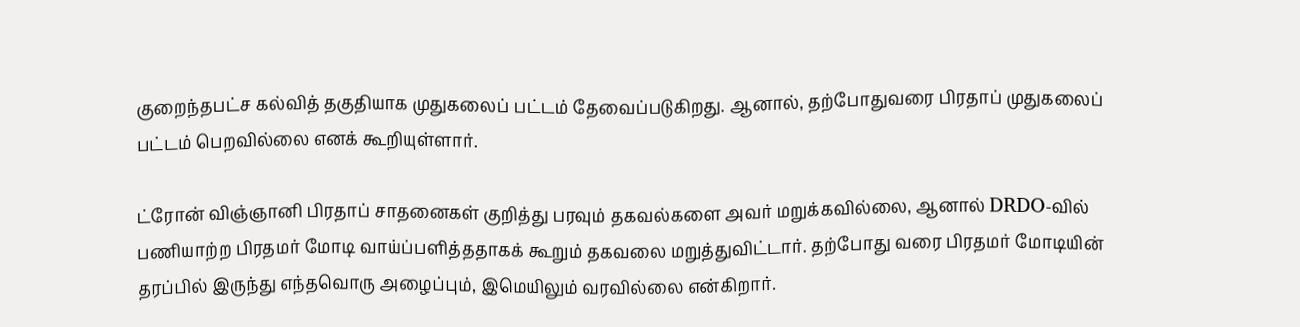குறைந்தபட்ச கல்வித் தகுதியாக முதுகலைப் பட்டம் தேவைப்படுகிறது. ஆனால், தற்போதுவரை பிரதாப் முதுகலைப் பட்டம் பெறவில்லை எனக் கூறியுள்ளார்.

ட்ரோன் விஞ்ஞானி பிரதாப் சாதனைகள் குறித்து பரவும் தகவல்களை அவர் மறுக்கவில்லை, ஆனால் DRDO-வில் பணியாற்ற பிரதமர் மோடி வாய்ப்பளித்ததாகக் கூறும் தகவலை மறுத்துவிட்டார். தற்போது வரை பிரதமர் மோடியின் தரப்பில் இருந்து எந்தவொரு அழைப்பும், இமெயிலும் வரவில்லை என்கிறார்.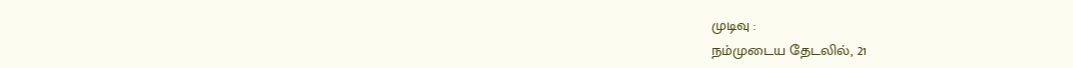முடிவு :
நம்முடைய தேடலில், 21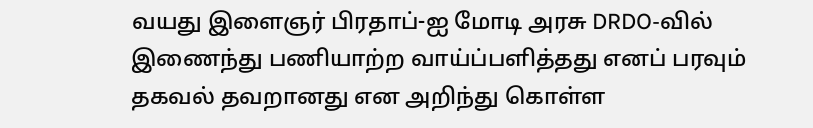வயது இளைஞர் பிரதாப்-ஐ மோடி அரசு DRDO-வில் இணைந்து பணியாற்ற வாய்ப்பளித்தது எனப் பரவும் தகவல் தவறானது என அறிந்து கொள்ள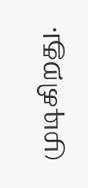முடிகிறது.